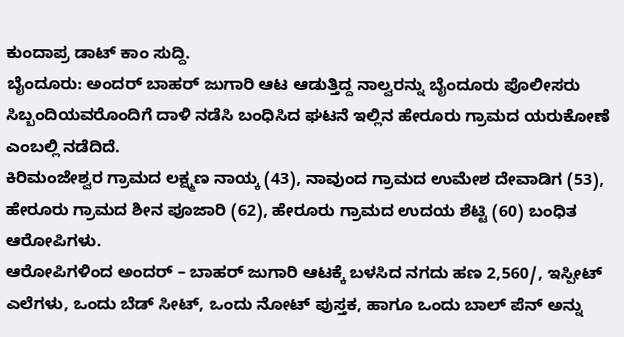ಕುಂದಾಪ್ರ ಡಾಟ್ ಕಾಂ ಸುದ್ದಿ.
ಬೈಂದೂರು: ಅಂದರ್ ಬಾಹರ್ ಜುಗಾರಿ ಆಟ ಆಡುತ್ತಿದ್ದ ನಾಲ್ವರನ್ನು ಬೈಂದೂರು ಪೊಲೀಸರು ಸಿಬ್ಬಂದಿಯವರೊಂದಿಗೆ ದಾಳಿ ನಡೆಸಿ ಬಂಧಿಸಿದ ಘಟನೆ ಇಲ್ಲಿನ ಹೇರೂರು ಗ್ರಾಮದ ಯರುಕೋಣೆ ಎಂಬಲ್ಲಿ ನಡೆದಿದೆ.
ಕಿರಿಮಂಜೇಶ್ವರ ಗ್ರಾಮದ ಲಕ್ಷ್ಮಣ ನಾಯ್ಕ (43), ನಾವುಂದ ಗ್ರಾಮದ ಉಮೇಶ ದೇವಾಡಿಗ (53), ಹೇರೂರು ಗ್ರಾಮದ ಶೀನ ಪೂಜಾರಿ (62), ಹೇರೂರು ಗ್ರಾಮದ ಉದಯ ಶೆಟ್ಟಿ (60) ಬಂಧಿತ ಆರೋಪಿಗಳು.
ಆರೋಪಿಗಳಿಂದ ಅಂದರ್ – ಬಾಹರ್ ಜುಗಾರಿ ಆಟಕ್ಕೆ ಬಳಸಿದ ನಗದು ಹಣ 2,560/, ಇಸ್ಪೀಟ್ ಎಲೆಗಳು, ಒಂದು ಬೆಡ್ ಸೀಟ್, ಒಂದು ನೋಟ್ ಪುಸ್ತಕ, ಹಾಗೂ ಒಂದು ಬಾಲ್ ಪೆನ್ ಅನ್ನು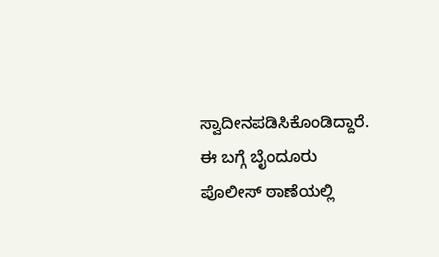ಸ್ವಾದೀನಪಡಿಸಿಕೊಂಡಿದ್ದಾರೆ.
ಈ ಬಗ್ಗೆ ಬೈಂದೂರು ಪೊಲೀಸ್ ಠಾಣೆಯಲ್ಲಿ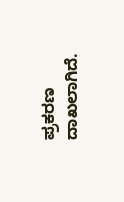ಪ್ರಕರಣ ದಾಖಲಾಗಿದೆ.